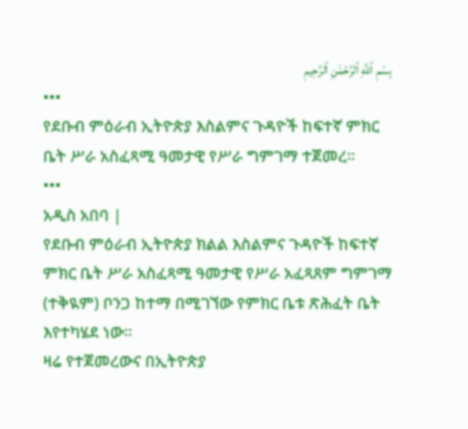بِسْمِ ٱللَّهِ ٱلرَّحْمَٰنِ ٱلرَّحِيمِ
•••
የደቡብ ምዕራብ ኢትዮጵያ እስልምና ጉዳዮች ከፍተኛ ምክር ቤት ሥራ አስፈጻሚ ዓመታዊ የሥራ ግምገማ ተጀመረ።
•••
አዲስ አበባ |
የደቡብ ምዕራብ ኢትዮጵያ ክልል እስልምና ጉዳዮች ከፍተኛ ምክር ቤት ሥራ አስፈጻሚ ዓመታዊ የሥራ አፈጻጸም ግምገማ (ተቅዪም) ቦንጋ ከተማ በሚገኘው የምክር ቤቱ ጽሕፈት ቤት እየተካሄደ ነው።
ዛሬ የተጀመረውና በኢትዮጵያ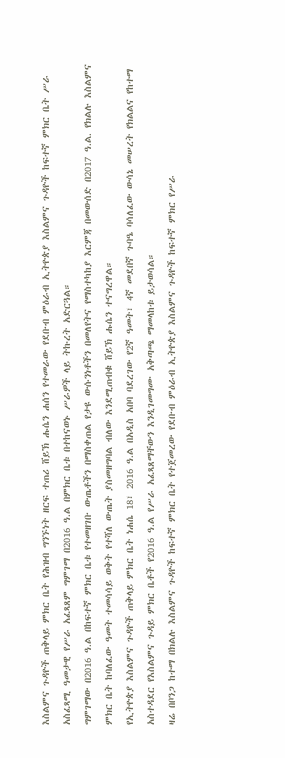እስልምና ጉዳዮች ጠቅላይ ምክር ቤት የሕዝብ ግንኙነት ዘርፍ ተጠሪ ሸይኽ ሑሴን ሐሰን የተመራው የደቡብ ምዕራብ ኢትዮጵያ እስልምና ጉዳዮች ከፍተኛ ምክር ቤት ሥራ አስፈጻሚ ዓመታዊ የሥራ አፈጻጸም ግምገማ በ2016 ዓ.ል በምክር ቤቱ በተከናወኑ ሥራዎች ላይ ትኩረት አድርጓል።
ግምገማው በ2016 ዓ.ል በከፍተኛ ምክር ቤቱ የተመዘገቡ ውጤቶችን በማስቀጠል የታዩ ውሱንነቶችን በመለየትና የማስተካከያ እርምጃ በመውሰድ በ2017 ዓ.ል. የክልሉ እስልምና ምክር ቤት ከባለፈው ዓመት ተመሳሳይ ወቅት የተሻለ ውጤት ያስመዘግባል ብለው እንደሚጠብቁ ሸይኽ ሑሴን ተናግረዋል።
የኢትዮጵያ እስልምና ጉዳዮች ጠቅላይ ምክር ቤት ነሐሴ 18፣ 2016 ዓ.ል በአዲስ አበባ ባደረገው የ2ኛ ዓመት፣ 4ኛ መደበኛ ጉባዔ ባሳለፈው ውሳኔ መሠረት የክልልና የከተማ አስተዳደር የእስልምና ጉዳይ ምክር ቤቶች የ2016 ዓ.ል የሥራ አፈጻጸማቸውን እንዲገመግሙ አቅጣጫ ማመላከቱ ይታወሳል።
ዛሬ በቦንጋ ከተማ በክልሉ እስልምና ጉዳዮች ከፍተኛ ምክር ቤት የተጀመረው የደቡብ ምዕራብ ኢትዮጵያ እስልምና ጉዳዮች ከፍተኛ ምክር የሥራ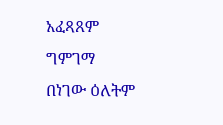አፈጻጸም ግምገማ በነገው ዕለትም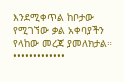እንደሚቀጥል ከቦታው የሚገኘው ቃል አቀባያችን የላከው መረጃ ያመለክታል።
•••••••••••••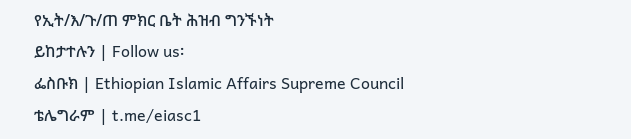የኢት/እ/ጉ/ጠ ምክር ቤት ሕዝብ ግንኙነት
ይከታተሉን | Follow us፡
ፌስቡክ | Ethiopian Islamic Affairs Supreme Council
ቴሌግራም | t.me/eiasc1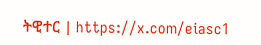ትዊተር | https://x.com/eiasc1